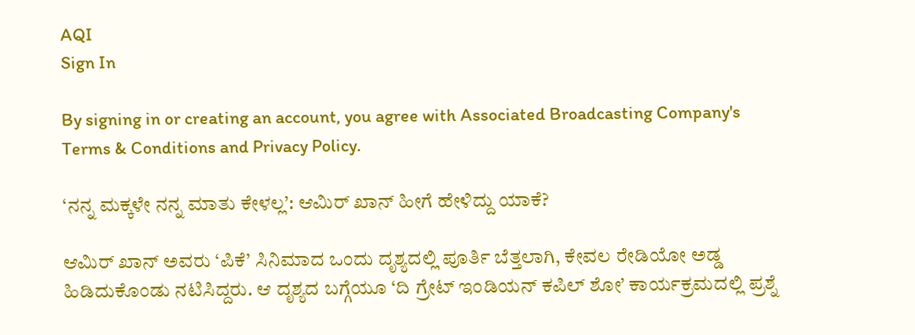AQI
Sign In

By signing in or creating an account, you agree with Associated Broadcasting Company's Terms & Conditions and Privacy Policy.

‘ನನ್ನ ಮಕ್ಕಳೇ ನನ್ನ ಮಾತು ಕೇಳಲ್ಲ’: ಆಮಿರ್ ಖಾನ್ ಹೀಗೆ ಹೇಳಿದ್ದು ಯಾಕೆ?

ಆಮಿರ್ ಖಾನ್ ಅವರು ‘ಪಿಕೆ’ ಸಿನಿಮಾದ ಒಂದು ದೃಶ್ಯದಲ್ಲಿ ಪೂರ್ತಿ ಬೆತ್ತಲಾಗಿ, ಕೇವಲ ರೇಡಿಯೋ ಅಡ್ಡ ಹಿಡಿದುಕೊಂಡು ನಟಿಸಿದ್ದರು. ಆ ದೃಶ್ಯದ ಬಗ್ಗೆಯೂ ‘ದಿ ಗ್ರೇಟ್ ಇಂಡಿಯನ್ ಕಪಿಲ್ ಶೋ’ ಕಾರ್ಯಕ್ರಮದಲ್ಲಿ ಪ್ರಶ್ನೆ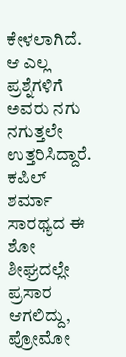ಕೇಳಲಾಗಿದೆ. ಆ ಎಲ್ಲ ಪ್ರಶ್ನೆಗಳಿಗೆ ಅವರು ನಗು ನಗುತ್ತಲೇ ಉತ್ತರಿಸಿದ್ದಾರೆ. ಕಪಿಲ್ ಶರ್ಮಾ ಸಾರಥ್ಯದ ಈ ಶೋ ಶೀಘ್ರದಲ್ಲೇ ಪ್ರಸಾರ ಆಗಲಿದ್ದು, ಪ್ರೋಮೋ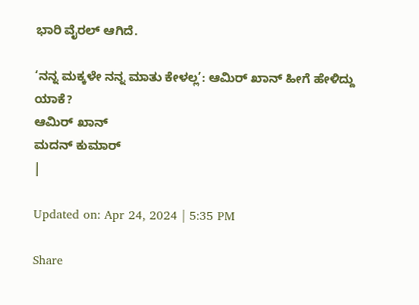ಭಾರಿ ವೈರಲ್ ಆಗಿದೆ.

‘ನನ್ನ ಮಕ್ಕಳೇ ನನ್ನ ಮಾತು ಕೇಳಲ್ಲ’: ಆಮಿರ್ ಖಾನ್ ಹೀಗೆ ಹೇಳಿದ್ದು ಯಾಕೆ?
ಆಮಿರ್ ಖಾನ್
ಮದನ್ ಕುಮಾರ್
|

Updated on: Apr 24, 2024 | 5:35 PM

Share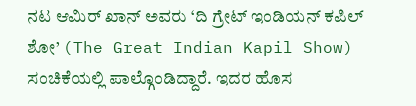ನಟ ಆಮಿರ್ ಖಾನ್ ಅವರು ‘ದಿ ಗ್ರೇಟ್ ಇಂಡಿಯನ್ ಕಪಿಲ್ ಶೋ’ (The Great Indian Kapil Show) ಸಂಚಿಕೆಯಲ್ಲಿ ಪಾಲ್ಗೊಂಡಿದ್ದಾರೆ. ಇದರ ಹೊಸ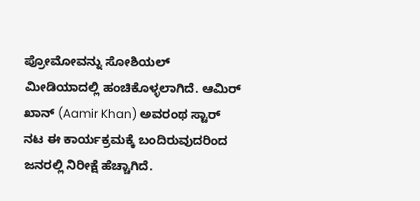ಪ್ರೋಮೋವನ್ನು ಸೋಶಿಯಲ್ ಮೀಡಿಯಾದಲ್ಲಿ ಹಂಚಿಕೊಳ್ಳಲಾಗಿದೆ. ಆಮಿರ್ ಖಾನ್ (Aamir Khan) ಅವರಂಥ ಸ್ಟಾರ್ ನಟ ಈ ಕಾರ್ಯಕ್ರಮಕ್ಕೆ ಬಂದಿರುವುದರಿಂದ ಜನರಲ್ಲಿ ನಿರೀಕ್ಷೆ ಹೆಚ್ಚಾಗಿದೆ.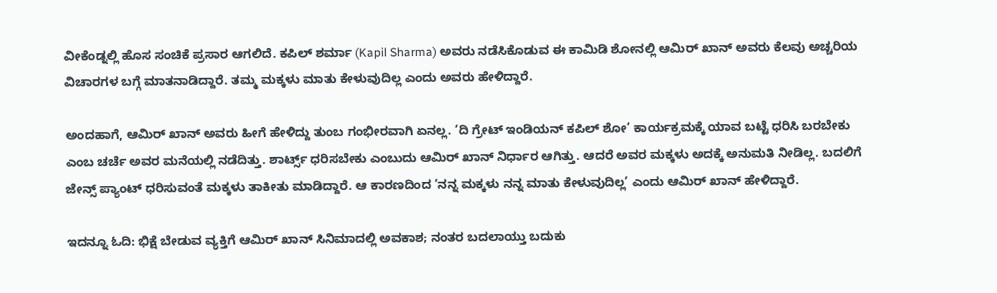ವೀಕೆಂಡ್ನಲ್ಲಿ ಹೊಸ ಸಂಚಿಕೆ ಪ್ರಸಾರ ಆಗಲಿದೆ. ಕಪಿಲ್ ಶರ್ಮಾ (Kapil Sharma) ಅವರು ನಡೆಸಿಕೊಡುವ ಈ ಕಾಮಿಡಿ ಶೋನಲ್ಲಿ ಆಮಿರ್ ಖಾನ್ ಅವರು ಕೆಲವು ಅಚ್ಚರಿಯ ವಿಚಾರಗಳ ಬಗ್ಗೆ ಮಾತನಾಡಿದ್ದಾರೆ. ತಮ್ಮ ಮಕ್ಕಳು ಮಾತು ಕೇಳುವುದಿಲ್ಲ ಎಂದು ಅವರು ಹೇಳಿದ್ದಾರೆ.

ಅಂದಹಾಗೆ, ಆಮಿರ್ ಖಾನ್ ಅವರು ಹೀಗೆ ಹೇಳಿದ್ದು ತುಂಬ ಗಂಭೀರವಾಗಿ ಏನಲ್ಲ. ‘ದಿ ಗ್ರೇಟ್ ಇಂಡಿಯನ್ ಕಪಿಲ್ ಶೋ’ ಕಾರ್ಯಕ್ರಮಕ್ಕೆ ಯಾವ ಬಟ್ಟೆ ಧರಿಸಿ ಬರಬೇಕು ಎಂಬ ಚರ್ಚೆ ಅವರ ಮನೆಯಲ್ಲಿ ನಡೆದಿತ್ತು. ಶಾರ್ಟ್ಸ್ ಧರಿಸಬೇಕು ಎಂಬುದು ಆಮಿರ್ ಖಾನ್ ನಿರ್ಧಾರ ಆಗಿತ್ತು. ಆದರೆ ಅವರ ಮಕ್ಕಳು ಅದಕ್ಕೆ ಅನುಮತಿ ನೀಡಿಲ್ಲ. ಬದಲಿಗೆ ಜೇನ್ಸ್ ಪ್ಯಾಂಟ್ ಧರಿಸುವಂತೆ ಮಕ್ಕಳು ತಾಕೀತು ಮಾಡಿದ್ದಾರೆ. ಆ ಕಾರಣದಿಂದ ‘ನನ್ನ ಮಕ್ಕಳು ನನ್ನ ಮಾತು ಕೇಳುವುದಿಲ್ಲ’ ಎಂದು ಆಮಿರ್ ಖಾನ್ ಹೇಳಿದ್ದಾರೆ.

ಇದನ್ನೂ ಓದಿ: ಭಿಕ್ಷೆ ಬೇಡುವ ವ್ಯಕ್ತಿಗೆ ಆಮಿರ್ ಖಾನ್ ಸಿನಿಮಾದಲ್ಲಿ ಅವಕಾಶ; ನಂತರ ಬದಲಾಯ್ತು ಬದುಕು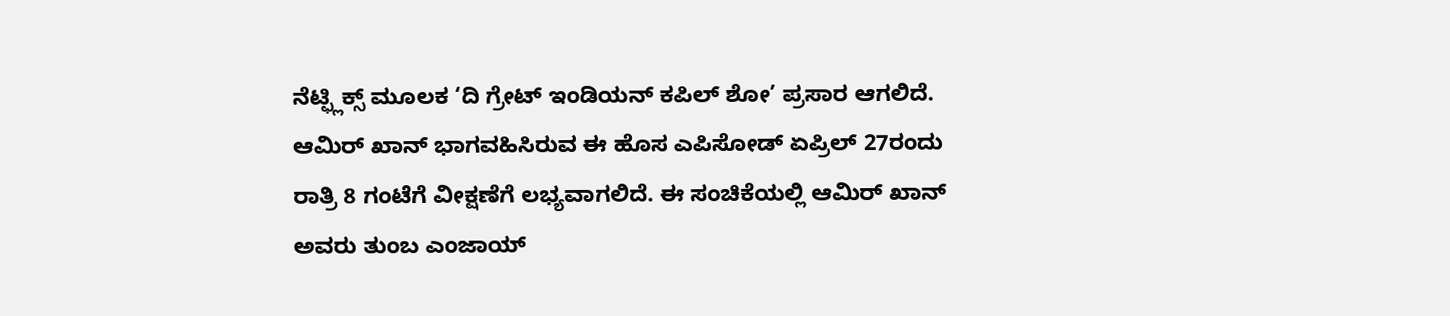ನೆಟ್ಫ್ಲಿಕ್ಸ್ ಮೂಲಕ ‘ದಿ ಗ್ರೇಟ್ ಇಂಡಿಯನ್ ಕಪಿಲ್ ಶೋ’ ಪ್ರಸಾರ ಆಗಲಿದೆ. ಆಮಿರ್ ಖಾನ್ ಭಾಗವಹಿಸಿರುವ ಈ ಹೊಸ ಎಪಿಸೋಡ್ ಏಪ್ರಿಲ್ 27ರಂದು ರಾತ್ರಿ 8 ಗಂಟೆಗೆ ವೀಕ್ಷಣೆಗೆ ಲಭ್ಯವಾಗಲಿದೆ. ಈ ಸಂಚಿಕೆಯಲ್ಲಿ ಆಮಿರ್ ಖಾನ್ ಅವರು ತುಂಬ ಎಂಜಾಯ್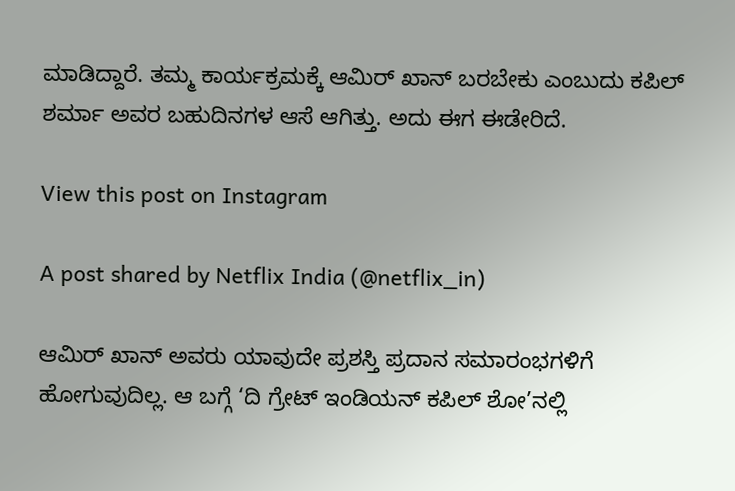ಮಾಡಿದ್ದಾರೆ. ತಮ್ಮ ಕಾರ್ಯಕ್ರಮಕ್ಕೆ ಆಮಿರ್ ಖಾನ್ ಬರಬೇಕು ಎಂಬುದು ಕಪಿಲ್ ಶರ್ಮಾ ಅವರ ಬಹುದಿನಗಳ ಆಸೆ ಆಗಿತ್ತು. ಅದು ಈಗ ಈಡೇರಿದೆ.

View this post on Instagram

A post shared by Netflix India (@netflix_in)

ಆಮಿರ್ ಖಾನ್ ಅವರು ಯಾವುದೇ ಪ್ರಶಸ್ತಿ ಪ್ರದಾನ ಸಮಾರಂಭಗಳಿಗೆ ಹೋಗುವುದಿಲ್ಲ. ಆ ಬಗ್ಗೆ ‘ದಿ ಗ್ರೇಟ್ ಇಂಡಿಯನ್ ಕಪಿಲ್ ಶೋ’ನಲ್ಲಿ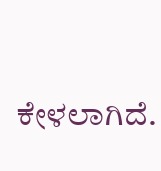ಕೇಳಲಾಗಿದೆ.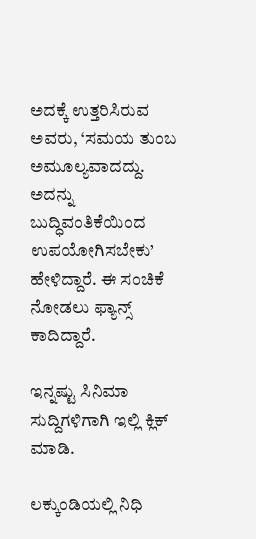ಅದಕ್ಕೆ ಉತ್ತರಿಸಿರುವ ಅವರು, ‘ಸಮಯ ತುಂಬ ಅಮೂಲ್ಯವಾದದ್ದು. ಅದನ್ನು ಬುದ್ಧಿವಂತಿಕೆಯಿಂದ ಉಪಯೋಗಿಸಬೇಕು’ ಹೇಳಿದ್ದಾರೆ. ಈ ಸಂಚಿಕೆ ನೋಡಲು ಫ್ಯಾನ್ಸ್ ಕಾದಿದ್ದಾರೆ.

ಇನ್ನಷ್ಟು ಸಿನಿಮಾ ಸುದ್ದಿಗಳಿಗಾಗಿ ಇಲ್ಲಿ ಕ್ಲಿಕ್ ಮಾಡಿ.

ಲಕ್ಕುಂಡಿಯಲ್ಲಿ ನಿಧಿ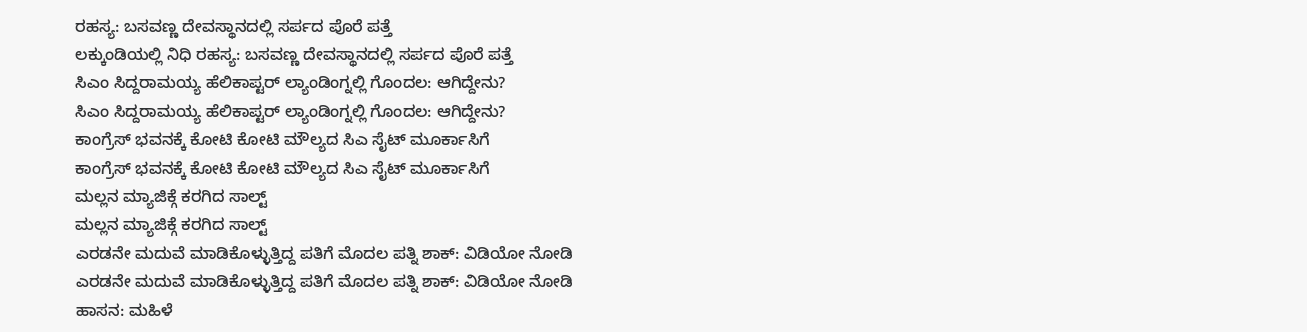ರಹಸ್ಯ: ಬಸವಣ್ಣ ದೇವಸ್ಥಾನದಲ್ಲಿ ಸರ್ಪದ ಪೊರೆ ಪತ್ತೆ
ಲಕ್ಕುಂಡಿಯಲ್ಲಿ ನಿಧಿ ರಹಸ್ಯ: ಬಸವಣ್ಣ ದೇವಸ್ಥಾನದಲ್ಲಿ ಸರ್ಪದ ಪೊರೆ ಪತ್ತೆ
ಸಿಎಂ ಸಿದ್ದರಾಮಯ್ಯ ಹೆಲಿಕಾಪ್ಟರ್ ಲ್ಯಾಂಡಿಂಗ್ನಲ್ಲಿ ಗೊಂದಲ: ಆಗಿದ್ದೇನು?
ಸಿಎಂ ಸಿದ್ದರಾಮಯ್ಯ ಹೆಲಿಕಾಪ್ಟರ್ ಲ್ಯಾಂಡಿಂಗ್ನಲ್ಲಿ ಗೊಂದಲ: ಆಗಿದ್ದೇನು?
ಕಾಂಗ್ರೆಸ್ ಭವನಕ್ಕೆ ಕೋಟಿ ಕೋಟಿ ಮೌಲ್ಯದ ಸಿಎ ಸೈಟ್ ಮೂರ್ಕಾಸಿಗೆ
ಕಾಂಗ್ರೆಸ್ ಭವನಕ್ಕೆ ಕೋಟಿ ಕೋಟಿ ಮೌಲ್ಯದ ಸಿಎ ಸೈಟ್ ಮೂರ್ಕಾಸಿಗೆ
ಮಲ್ಲನ ಮ್ಯಾಜಿಕ್ಗೆ ಕರಗಿದ ಸಾಲ್ಟ್
ಮಲ್ಲನ ಮ್ಯಾಜಿಕ್ಗೆ ಕರಗಿದ ಸಾಲ್ಟ್
ಎರಡನೇ ಮದುವೆ ಮಾಡಿಕೊಳ್ಳುತ್ತಿದ್ದ ಪತಿಗೆ ಮೊದಲ ಪತ್ನಿ ಶಾಕ್: ವಿಡಿಯೋ ನೋಡಿ
ಎರಡನೇ ಮದುವೆ ಮಾಡಿಕೊಳ್ಳುತ್ತಿದ್ದ ಪತಿಗೆ ಮೊದಲ ಪತ್ನಿ ಶಾಕ್: ವಿಡಿಯೋ ನೋಡಿ
ಹಾಸನ: ಮಹಿಳೆ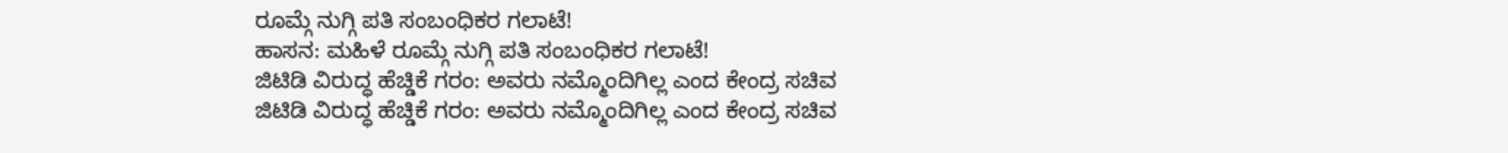ರೂಮ್ಗೆ ನುಗ್ಗಿ ಪತಿ ಸಂಬಂಧಿಕರ ಗಲಾಟೆ!
ಹಾಸನ: ಮಹಿಳೆ ರೂಮ್ಗೆ ನುಗ್ಗಿ ಪತಿ ಸಂಬಂಧಿಕರ ಗಲಾಟೆ!
ಜಿಟಿಡಿ ವಿರುದ್ಧ ಹೆಚ್ಡಿಕೆ ಗರಂ: ಅವರು ನಮ್ಮೊಂದಿಗಿಲ್ಲ ಎಂದ ಕೇಂದ್ರ ಸಚಿವ
ಜಿಟಿಡಿ ವಿರುದ್ಧ ಹೆಚ್ಡಿಕೆ ಗರಂ: ಅವರು ನಮ್ಮೊಂದಿಗಿಲ್ಲ ಎಂದ ಕೇಂದ್ರ ಸಚಿವ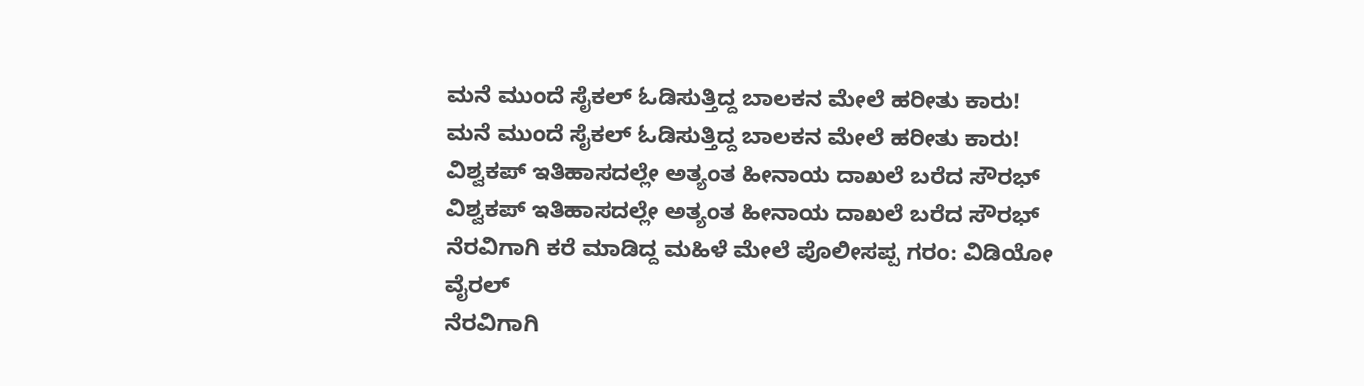ಮನೆ ಮುಂದೆ ಸೈಕಲ್ ಓಡಿಸುತ್ತಿದ್ದ ಬಾಲಕನ ಮೇಲೆ ಹರೀತು ಕಾರು!
ಮನೆ ಮುಂದೆ ಸೈಕಲ್ ಓಡಿಸುತ್ತಿದ್ದ ಬಾಲಕನ ಮೇಲೆ ಹರೀತು ಕಾರು!
ವಿಶ್ವಕಪ್ ಇತಿಹಾಸದಲ್ಲೇ ಅತ್ಯಂತ ಹೀನಾಯ ದಾಖಲೆ ಬರೆದ ಸೌರಭ್
ವಿಶ್ವಕಪ್ ಇತಿಹಾಸದಲ್ಲೇ ಅತ್ಯಂತ ಹೀನಾಯ ದಾಖಲೆ ಬರೆದ ಸೌರಭ್
ನೆರವಿಗಾಗಿ ಕರೆ ಮಾಡಿದ್ದ ಮಹಿಳೆ ಮೇಲೆ ಪೊಲೀಸಪ್ಪ ಗರಂ: ವಿಡಿಯೋ ವೈರಲ್
ನೆರವಿಗಾಗಿ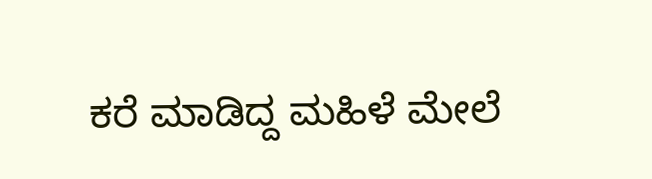ಕರೆ ಮಾಡಿದ್ದ ಮಹಿಳೆ ಮೇಲೆ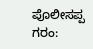ಪೊಲೀಸಪ್ಪ ಗರಂ: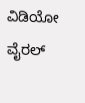ವಿಡಿಯೋ ವೈರಲ್